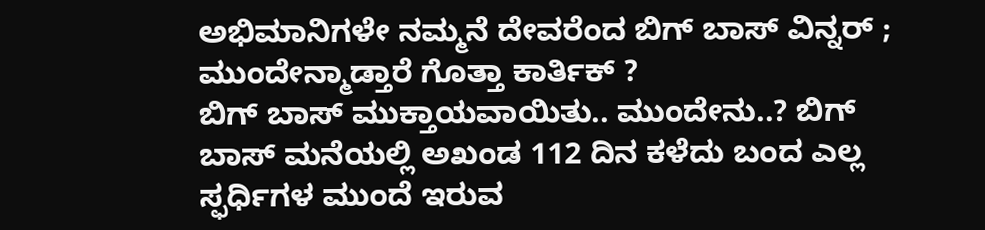ಅಭಿಮಾನಿಗಳೇ ನಮ್ಮನೆ ದೇವರೆಂದ ಬಿಗ್ ಬಾಸ್ ವಿನ್ನರ್ ; ಮುಂದೇನ್ಮಾಡ್ತಾರೆ ಗೊತ್ತಾ ಕಾರ್ತಿಕ್ ?
ಬಿಗ್ ಬಾಸ್ ಮುಕ್ತಾಯವಾಯಿತು.. ಮುಂದೇನು..? ಬಿಗ್ ಬಾಸ್ ಮನೆಯಲ್ಲಿ ಅಖಂಡ 112 ದಿನ ಕಳೆದು ಬಂದ ಎಲ್ಲ ಸ್ಫರ್ಧಿಗಳ ಮುಂದೆ ಇರುವ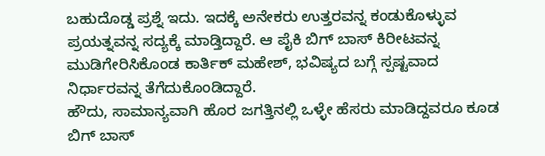ಬಹುದೊಡ್ಡ ಪ್ರಶ್ನೆ ಇದು. ಇದಕ್ಕೆ ಅನೇಕರು ಉತ್ತರವನ್ನ ಕಂಡುಕೊಳ್ಳುವ ಪ್ರಯತ್ನವನ್ನ ಸದ್ಯಕ್ಕೆ ಮಾಡ್ತಿದ್ದಾರೆ. ಆ ಪೈಕಿ ಬಿಗ್ ಬಾಸ್ ಕಿರೀಟವನ್ನ ಮುಡಿಗೇರಿಸಿಕೊಂಡ ಕಾರ್ತಿಕ್ ಮಹೇಶ್, ಭವಿಷ್ಯದ ಬಗ್ಗೆ ಸ್ಪಷ್ಟವಾದ ನಿರ್ಧಾರವನ್ನ ತೆಗೆದುಕೊಂಡಿದ್ದಾರೆ.
ಹೌದು, ಸಾಮಾನ್ಯವಾಗಿ ಹೊರ ಜಗತ್ತಿನಲ್ಲಿ ಒಳ್ಳೇ ಹೆಸರು ಮಾಡಿದ್ದವರೂ ಕೂಡ ಬಿಗ್ ಬಾಸ್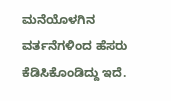ಮನೆಯೊಳಗಿನ ವರ್ತನೆಗಳಿಂದ ಹೆಸರು ಕೆಡಿಸಿಕೊಂಡಿದ್ದು ಇದೆ.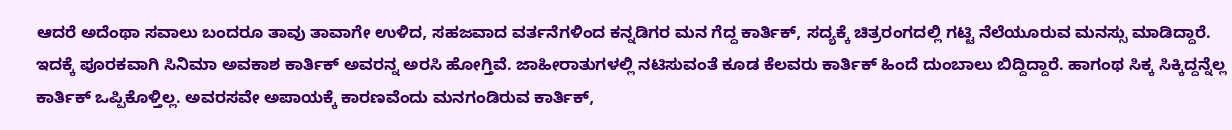ಆದರೆ ಅದೆಂಥಾ ಸವಾಲು ಬಂದರೂ ತಾವು ತಾವಾಗೇ ಉಳಿದ, ಸಹಜವಾದ ವರ್ತನೆಗಳಿಂದ ಕನ್ನಡಿಗರ ಮನ ಗೆದ್ದ ಕಾರ್ತಿಕ್, ಸದ್ಯಕ್ಕೆ ಚಿತ್ರರಂಗದಲ್ಲಿ ಗಟ್ಟಿ ನೆಲೆಯೂರುವ ಮನಸ್ಸು ಮಾಡಿದ್ದಾರೆ. ಇದಕ್ಕೆ ಪೂರಕವಾಗಿ ಸಿನಿಮಾ ಅವಕಾಶ ಕಾರ್ತಿಕ್ ಅವರನ್ನ ಅರಸಿ ಹೋಗ್ತಿವೆ. ಜಾಹೀರಾತುಗಳಲ್ಲಿ ನಟಿಸುವಂತೆ ಕೂಡ ಕೆಲವರು ಕಾರ್ತಿಕ್ ಹಿಂದೆ ದುಂಬಾಲು ಬಿದ್ದಿದ್ದಾರೆ. ಹಾಗಂಥ ಸಿಕ್ಕ ಸಿಕ್ಕಿದ್ದನ್ನೆಲ್ಲ ಕಾರ್ತಿಕ್ ಒಪ್ಪಿಕೊಳ್ತಿಲ್ಲ. ಅವರಸವೇ ಅಪಾಯಕ್ಕೆ ಕಾರಣವೆಂದು ಮನಗಂಡಿರುವ ಕಾರ್ತಿಕ್,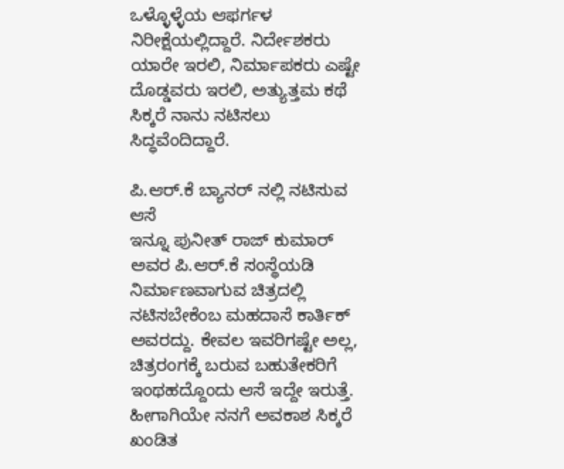ಒಳ್ಳೊಳ್ಳೆಯ ಆಫರ್ಗಳ ನಿರೀಕ್ಷೆಯಲ್ಲಿದ್ದಾರೆ. ನಿರ್ದೇಶಕರು ಯಾರೇ ಇರಲಿ, ನಿರ್ಮಾಪಕರು ಎಷ್ಟೇ ದೊಡ್ಡವರು ಇರಲಿ, ಅತ್ಯುತ್ತಮ ಕಥೆ ಸಿಕ್ಕರೆ ನಾನು ನಟಿಸಲು ಸಿದ್ಧವೆಂದಿದ್ದಾರೆ.

ಪಿ.ಆರ್.ಕೆ ಬ್ಯಾನರ್ ನಲ್ಲಿ ನಟಿಸುವ ಆಸೆ
ಇನ್ನೂ ಪುನೀತ್ ರಾಜ್ ಕುಮಾರ್ ಅವರ ಪಿ.ಆರ್.ಕೆ ಸಂಸ್ಥೆಯಡಿ ನಿರ್ಮಾಣವಾಗುವ ಚಿತ್ರದಲ್ಲಿ ನಟಿಸಬೇಕೆಂಬ ಮಹದಾಸೆ ಕಾರ್ತಿಕ್ ಅವರದ್ದು. ಕೇವಲ ಇವರಿಗಷ್ಟೇ ಅಲ್ಲ, ಚಿತ್ರರಂಗಕ್ಕೆ ಬರುವ ಬಹುತೇಕರಿಗೆ ಇಂಥಹದ್ದೊಂದು ಆಸೆ ಇದ್ದೇ ಇರುತ್ತೆ. ಹೀಗಾಗಿಯೇ ನನಗೆ ಅವಕಾಶ ಸಿಕ್ಕರೆ ಖಂಡಿತ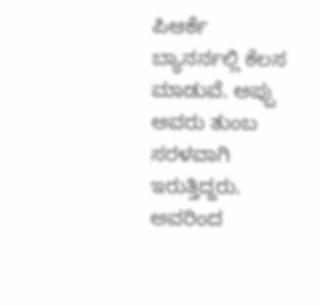ಪಿಆರ್ಕೆ ಬ್ಯಾನರ್ನಲ್ಲಿ ಕೆಲಸ ಮಾಡುವೆ. ಅಪ್ಪು ಅವರು ತುಂಬ ಸರಳವಾಗಿ ಇರುತ್ತಿದ್ದರು. ಅವರಿಂದ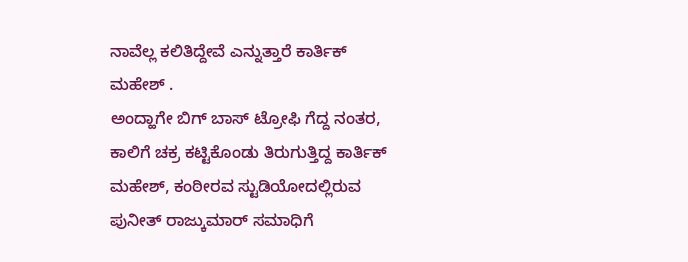ನಾವೆಲ್ಲ ಕಲಿತಿದ್ದೇವೆ ಎನ್ನುತ್ತಾರೆ ಕಾರ್ತಿಕ್ ಮಹೇಶ್ .
ಅಂದ್ಹಾಗೇ ಬಿಗ್ ಬಾಸ್ ಟ್ರೋಫಿ ಗೆದ್ದ ನಂತರ, ಕಾಲಿಗೆ ಚಕ್ರ ಕಟ್ಟಿಕೊಂಡು ತಿರುಗುತ್ತಿದ್ದ ಕಾರ್ತಿಕ್ ಮಹೇಶ್, ಕಂಠೀರವ ಸ್ಟುಡಿಯೋದಲ್ಲಿರುವ ಪುನೀತ್ ರಾಜ್ಕುಮಾರ್ ಸಮಾಧಿಗೆ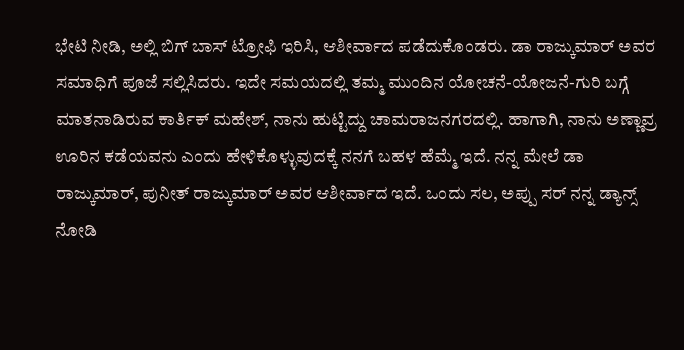ಭೇಟಿ ನೀಡಿ, ಅಲ್ಲಿ ಬಿಗ್ ಬಾಸ್ ಟ್ರೋಫಿ ಇರಿಸಿ, ಆಶೀರ್ವಾದ ಪಡೆದುಕೊಂಡರು. ಡಾ ರಾಜ್ಕುಮಾರ್ ಅವರ ಸಮಾಧಿಗೆ ಪೂಜೆ ಸಲ್ಲಿಸಿದರು. ಇದೇ ಸಮಯದಲ್ಲಿ ತಮ್ಮ ಮುಂದಿನ ಯೋಚನೆ-ಯೋಜನೆ-ಗುರಿ ಬಗ್ಗೆ ಮಾತನಾಡಿರುವ ಕಾರ್ತಿಕ್ ಮಹೇಶ್, ನಾನು ಹುಟ್ಟಿದ್ದು ಚಾಮರಾಜನಗರದಲ್ಲಿ. ಹಾಗಾಗಿ, ನಾನು ಅಣ್ಣಾವ್ರ ಊರಿನ ಕಡೆಯವನು ಎಂದು ಹೇಳಿಕೊಳ್ಳುವುದಕ್ಕೆ ನನಗೆ ಬಹಳ ಹೆಮ್ಮೆ ಇದೆ. ನನ್ನ ಮೇಲೆ ಡಾ ರಾಜ್ಕುಮಾರ್, ಪುನೀತ್ ರಾಜ್ಕುಮಾರ್ ಅವರ ಆಶೀರ್ವಾದ ಇದೆ. ಒಂದು ಸಲ, ಅಪ್ಪು ಸರ್ ನನ್ನ ಡ್ಯಾನ್ಸ್ ನೋಡಿ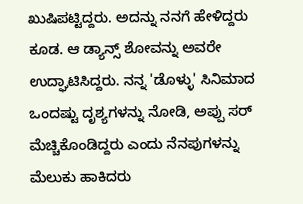ಖುಷಿಪಟ್ಟಿದ್ದರು. ಅದನ್ನು ನನಗೆ ಹೇಳಿದ್ದರು ಕೂಡ. ಆ ಡ್ಯಾನ್ಸ್ ಶೋವನ್ನು ಅವರೇ ಉದ್ಘಾಟಿಸಿದ್ದರು. ನನ್ನ 'ಡೊಳ್ಳು' ಸಿನಿಮಾದ ಒಂದಷ್ಟು ದೃಶ್ಯಗಳನ್ನು ನೋಡಿ, ಅಪ್ಪು ಸರ್ ಮೆಚ್ಚಿಕೊಂಡಿದ್ದರು ಎಂದು ನೆನಪುಗಳನ್ನು ಮೆಲುಕು ಹಾಕಿದರು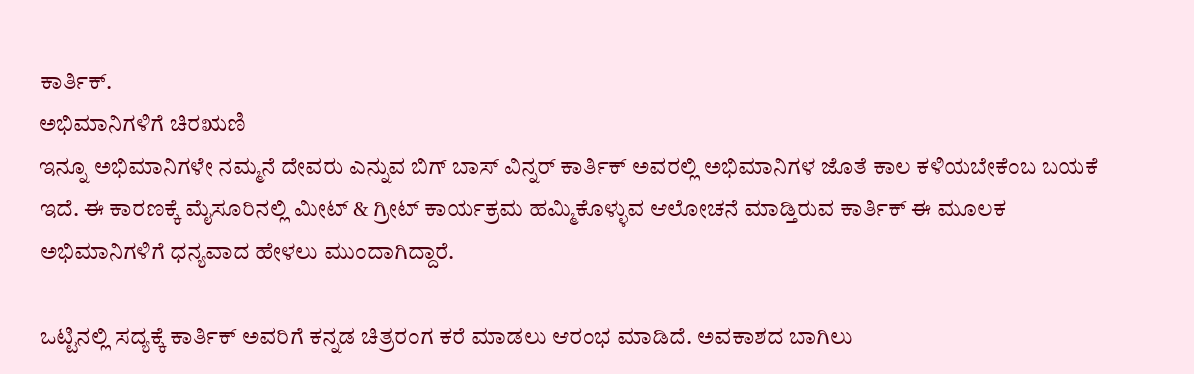ಕಾರ್ತಿಕ್.
ಅಭಿಮಾನಿಗಳಿಗೆ ಚಿರಋಣಿ
ಇನ್ನೂ ಅಭಿಮಾನಿಗಳೇ ನಮ್ಮನೆ ದೇವರು ಎನ್ನುವ ಬಿಗ್ ಬಾಸ್ ವಿನ್ನರ್ ಕಾರ್ತಿಕ್ ಅವರಲ್ಲಿ ಅಭಿಮಾನಿಗಳ ಜೊತೆ ಕಾಲ ಕಳಿಯಬೇಕೆಂಬ ಬಯಕೆ ಇದೆ. ಈ ಕಾರಣಕ್ಕೆ ಮೈಸೂರಿನಲ್ಲಿ ಮೀಟ್ & ಗ್ರೀಟ್ ಕಾರ್ಯಕ್ರಮ ಹಮ್ಮಿಕೊಳ್ಳುವ ಆಲೋಚನೆ ಮಾಡ್ತಿರುವ ಕಾರ್ತಿಕ್ ಈ ಮೂಲಕ ಅಭಿಮಾನಿಗಳಿಗೆ ಧನ್ಯವಾದ ಹೇಳಲು ಮುಂದಾಗಿದ್ದಾರೆ.

ಒಟ್ಟಿನಲ್ಲಿ ಸದ್ಯಕ್ಕೆ ಕಾರ್ತಿಕ್ ಅವರಿಗೆ ಕನ್ನಡ ಚಿತ್ರರಂಗ ಕರೆ ಮಾಡಲು ಆರಂಭ ಮಾಡಿದೆ. ಅವಕಾಶದ ಬಾಗಿಲು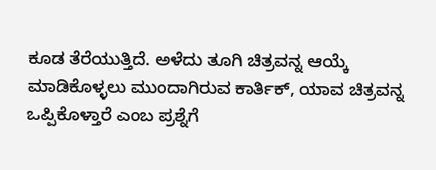ಕೂಡ ತೆರೆಯುತ್ತಿದೆ. ಅಳೆದು ತೂಗಿ ಚಿತ್ರವನ್ನ ಆಯ್ಕೆ ಮಾಡಿಕೊಳ್ಳಲು ಮುಂದಾಗಿರುವ ಕಾರ್ತಿಕ್, ಯಾವ ಚಿತ್ರವನ್ನ ಒಪ್ಪಿಕೊಳ್ತಾರೆ ಎಂಬ ಪ್ರಶ್ನೆಗೆ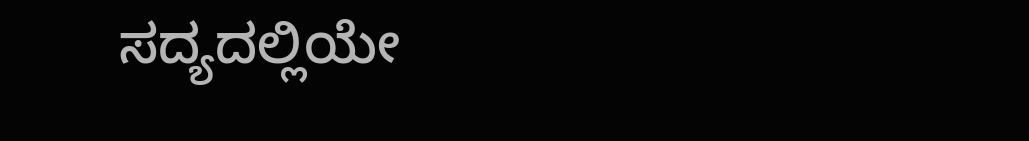ಸದ್ಯದಲ್ಲಿಯೇ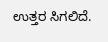ಉತ್ತರ ಸಿಗಲಿದೆ.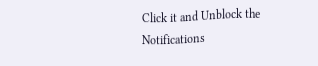Click it and Unblock the Notifications